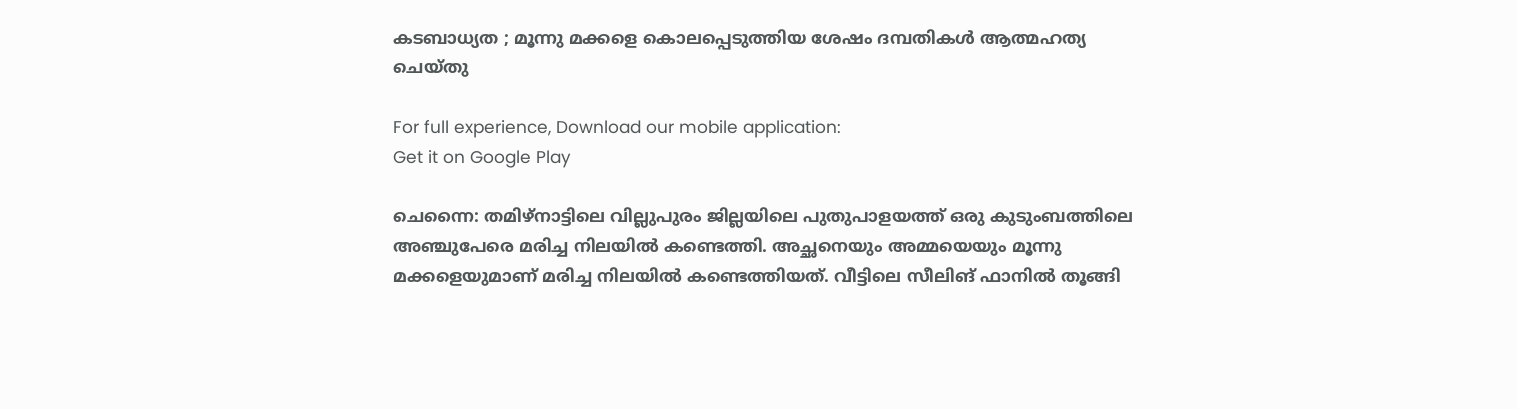കടബാധ്യത ; മൂന്നു മക്കളെ കൊലപ്പെടുത്തിയ ശേഷം ദമ്പതികള്‍ ആത്മഹത്യ ചെയ്തു

For full experience, Download our mobile application:
Get it on Google Play

ചെന്നൈ: തമിഴ്നാട്ടിലെ വില്ലുപുരം ജില്ലയിലെ പുതുപാളയത്ത് ഒരു കുടുംബത്തിലെ അഞ്ചുപേരെ മരിച്ച നിലയില്‍ കണ്ടെത്തി. അച്ഛനെയും അമ്മയെയും മൂന്നു മക്കളെയുമാണ് മരിച്ച നിലയില്‍ കണ്ടെത്തിയത്. വീട്ടിലെ സീലിങ് ഫാനില്‍ തൂങ്ങി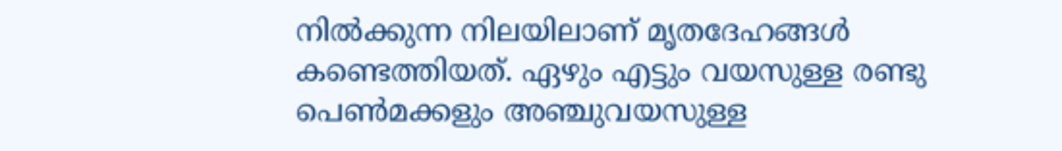നില്‍ക്കുന്ന നിലയിലാണ് മൃതദേഹങ്ങള്‍ കണ്ടെത്തിയത്. ഏഴും എട്ടും വയസുള്ള രണ്ടു പെണ്‍മക്കളും അഞ്ചുവയസുള്ള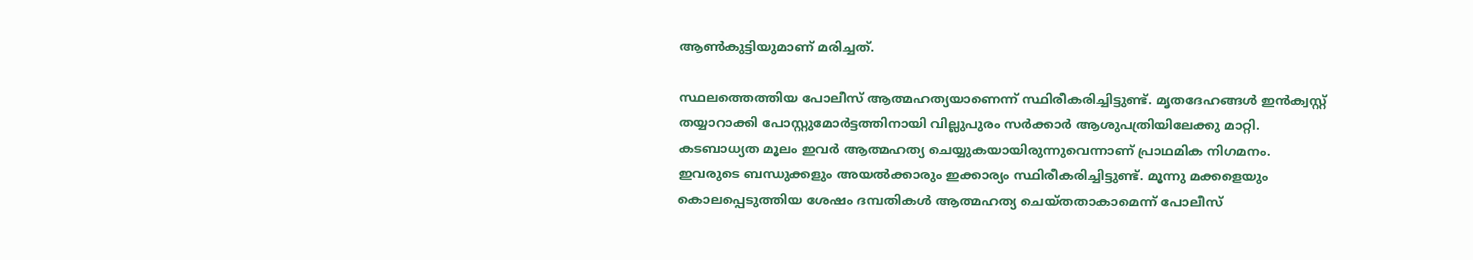ആണ്‍കുട്ടിയുമാണ്‌ മരിച്ചത്.

സ്ഥലത്തെത്തിയ പോലീസ് ആത്മഹത്യയാണെന്ന് സ്ഥിരീകരിച്ചിട്ടുണ്ട്. മൃതദേഹങ്ങള്‍ ഇന്‍ക്വസ്റ്റ് തയ്യാറാക്കി പോസ്റ്റുമോര്‍ട്ടത്തിനായി വില്ലുപുരം സര്‍ക്കാര്‍ ആശുപത്രിയിലേക്കു മാറ്റി. കടബാധ്യത മൂലം ഇവര്‍ ആത്മഹത്യ ചെയ്യുകയായിരുന്നുവെന്നാണ് പ്രാഥമിക നിഗമനം. ഇവരുടെ ബന്ധുക്കളും അയല്‍ക്കാരും ഇക്കാര്യം സ്ഥിരീകരിച്ചിട്ടുണ്ട്. മൂന്നു മക്കളെയും കൊലപ്പെടുത്തിയ ശേഷം ദമ്പതികള്‍ ആത്മഹത്യ ചെയ്തതാകാമെന്ന് പോലീസ്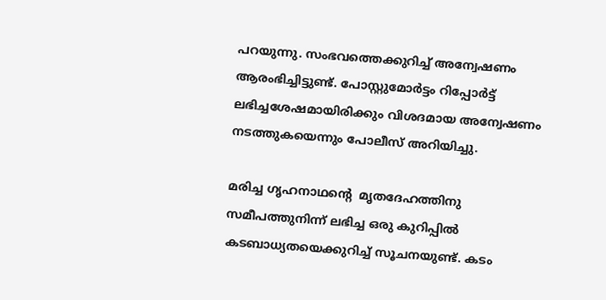പറയുന്നു. സംഭവത്തെക്കുറിച്ച്‌ അന്വേഷണം ആരംഭിച്ചിട്ടുണ്ട്. പോസ്റ്റുമോര്‍ട്ടം റിപ്പോര്‍ട്ട് ലഭിച്ചശേഷമായിരിക്കും വിശദമായ അന്വേഷണം നടത്തുകയെന്നും പോലീസ് അറിയിച്ചു.

മരിച്ച ഗൃഹനാഥന്റെ  മൃതദേഹത്തിനു സമീപത്തുനിന്ന് ലഭിച്ച ഒരു കുറിപ്പില്‍ കടബാധ്യതയെക്കുറിച്ച്‌ സൂചനയുണ്ട്. കടം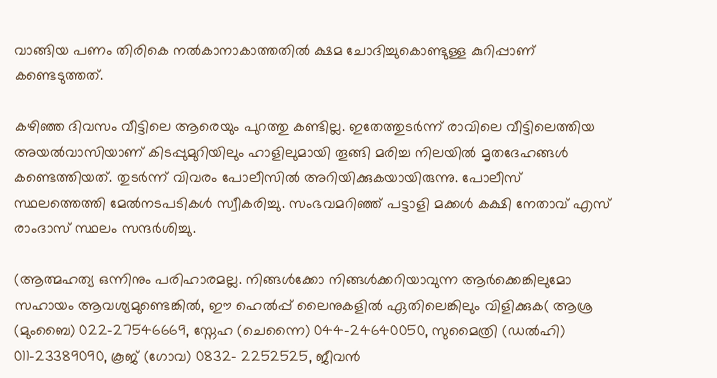വാങ്ങിയ പണം തിരികെ നല്‍കാനാകാത്തതില്‍ ക്ഷമ ചോദിച്ചുകൊണ്ടുള്ള കുറിപ്പാണ് കണ്ടെടുത്തത്.

കഴിഞ്ഞ ദിവസം വീട്ടിലെ ആരെയും പുറത്തു കണ്ടില്ല. ഇതേത്തുടര്‍ന്ന് രാവിലെ വീട്ടിലെത്തിയ അയല്‍വാസിയാണ് കിടപ്പുമുറിയിലും ഹാളിലുമായി തൂങ്ങി മരിച്ച നിലയില്‍ മൃതദേഹങ്ങള്‍ കണ്ടെത്തിയത്. തുടര്‍ന്ന് വിവരം പോലീസില്‍ അറിയിക്കുകയായിരുന്നു. പോലീസ് സ്ഥലത്തെത്തി മേല്‍നടപടികള്‍ സ്വീകരിച്ചു. സംഭവമറിഞ്ഞ് പട്ടാളി മക്കള്‍ കക്ഷി നേതാവ് എസ് രാംദാസ് സ്ഥലം സന്ദര്‍ശിച്ചു.

(ആത്മഹത്യ ഒന്നിനും പരിഹാരമല്ല. നിങ്ങള്‍ക്കോ നിങ്ങള്‍ക്കറിയാവുന്ന ആര്‍ക്കെങ്കിലുമോ സഹായം ആവശ്യമുണ്ടെങ്കില്‍, ഈ ഹെല്‍പ്പ് ലൈനുകളില്‍ ഏതിലെങ്കിലും വിളിക്കുക( ആശ്ര (മുംബൈ) 022-27546669, സ്നേഹ (ചെന്നൈ) 044-24640050, സുമൈത്രി (ഡല്‍ഹി) 011-23389090, കൂജ് (ഗോവ) 0832- 2252525, ജീവന്‍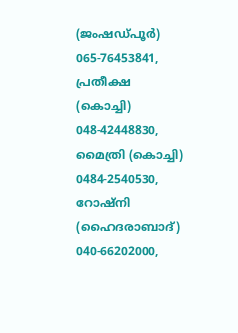(ജംഷഡ്പൂര്‍) 065-76453841, പ്രതീക്ഷ (കൊച്ചി) 048-42448830, മൈത്രി (കൊച്ചി) 0484-2540530, റോഷ്നി (ഹൈദരാബാദ്) 040-66202000,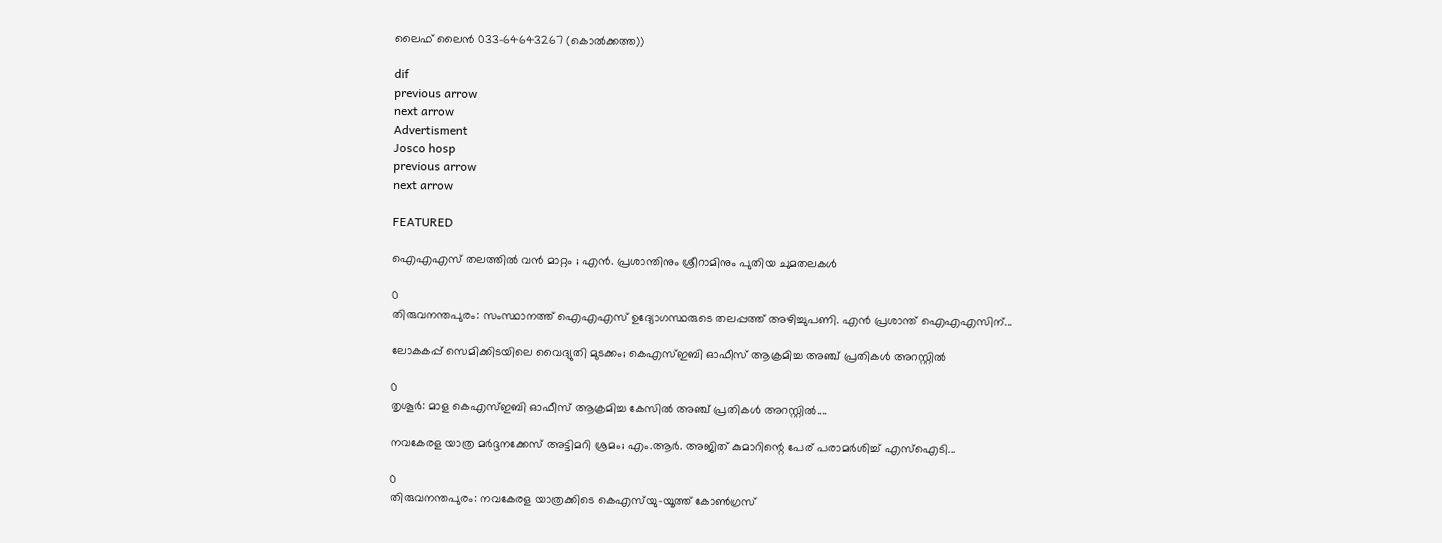ലൈഫ് ലൈന്‍ 033-64643267 (കൊല്‍ക്കത്ത))

dif
previous arrow
next arrow
Advertisment
Josco hosp
previous arrow
next arrow

FEATURED

ഐഎഎസ് തലത്തിൽ വൻ മാറ്റം ; എൻ. പ്രശാന്തിനും ശ്രീറാമിനും പുതിയ ചുമതലകൾ

0
തിരുവനന്തപുരം: സംസ്ഥാനത്ത് ഐഎഎസ് ഉദ്യോഗസ്ഥരുടെ തലപ്പത്ത് അഴിച്ചുപണി. എന്‍ പ്രശാന്ത് ഐഎഎസിന്...

ലോകകപ്പ് സെമിക്കിടയിലെ വൈദ്യുതി മുടക്കം; കെഎസ്ഇബി ഓഫീസ് ആക്രമിച്ച അഞ്ച് പ്രതികൾ അറസ്റ്റിൽ

0
തൃശൂര്‍: മാള കെഎസ്ഇബി ഓഫീസ് ആക്രമിച്ച കേസില്‍ അഞ്ച് പ്രതികള്‍ അറസ്റ്റില്‍....

നവകേരള യാത്ര മർദ്ദനക്കേസ് അട്ടിമറി ശ്രമം; എം.ആർ. അജിത് കുമാറിന്റെ പേര് പരാമർശിച്ച് എസ്‌ഐടി...

0
തിരുവനന്തപുരം: നവകേരള യാത്രക്കിടെ കെഎസ്‌യു-യൂത്ത് കോണ്‍ഗ്രസ്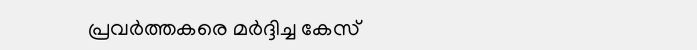പ്രവര്‍ത്തകരെ മര്‍ദ്ദിച്ച കേസ്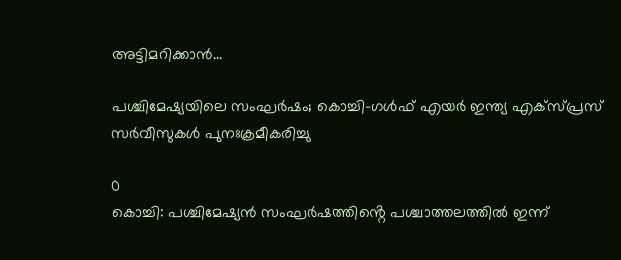അട്ടിമറിക്കാൻ...

പശ്ചിമേഷ്യയിലെ സംഘർഷം; കൊച്ചി–ഗൾഫ് എയർ ഇന്ത്യ എക്‌സ്പ്രസ് സർവീസുകൾ പുനഃക്രമീകരിച്ചു

0
കൊച്ചി: പശ്ചിമേഷ്യൻ സംഘർഷത്തിൻ്റെ പശ്ചാത്തലത്തിൽ ഇന്ന്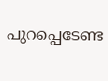പുറപ്പെടേണ്ട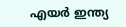എയർ ഇന്ത്യ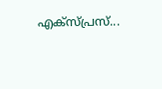എക്‌സ്പ്രസ്‌...